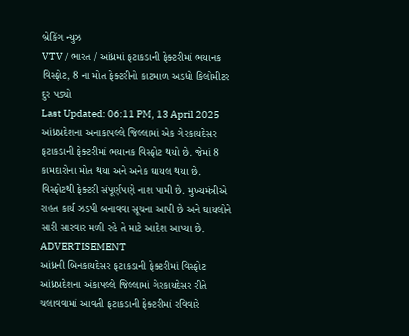બ્રેકિંગ ન્યુઝ
VTV / ભારત / આંધ્રમાં ફટાકડાની ફેક્ટરીમાં ભયાનક વિસ્ફોટ, 8 ના મોત ફેક્ટરીનો કાટમાળ અડધો કિલોમીટર દુર પડ્યો
Last Updated: 06:11 PM, 13 April 2025
આંધ્રપ્રદેશના અનાકાપલ્લે જિલ્લામાં એક ગેરકાયદેસર ફટાકડાની ફેક્ટરીમાં ભયાનક વિસ્ફોટ થયો છે. જેમાં 8 કામદારોના મોત થયા અને અનેક ઘાયલ થયા છે. વિસ્ફોટથી ફેક્ટરી સંપૂર્ણપણે નાશ પામી છે. મુખ્યમંત્રીએ રાહત કાર્ય ઝડપી બનાવવા સૂચના આપી છે અને ઘાયલોને સારી સારવાર મળી રહે તે માટે આદેશ આપ્યા છે.
ADVERTISEMENT
આંધ્રની બિનકાયદેસર ફટાકડાની ફેક્ટરીમાં વિસ્ફોટ
આંધ્રપ્રદેશના અંકાપલ્લે જિલ્લામાં ગેરકાયદેસર રીતે ચલાવવામાં આવતી ફટાકડાની ફેક્ટરીમાં રવિવારે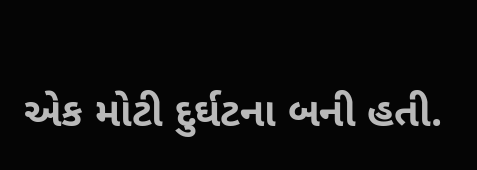એક મોટી દુર્ઘટના બની હતી.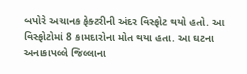બપોરે અચાનક ફેક્ટરીની અંદર વિસ્ફોટ થયો હતો. આ વિસ્ફોટોમાં 8 કામદારોના મોત થયા હતા. આ ઘટના અનાકાપલ્લે જિલ્લાના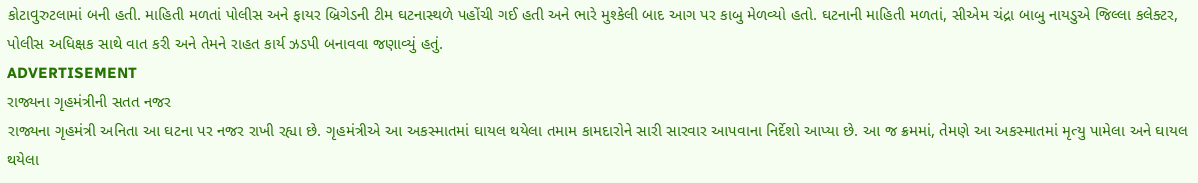કોટાવુરુટલામાં બની હતી. માહિતી મળતાં પોલીસ અને ફાયર બ્રિગેડની ટીમ ઘટનાસ્થળે પહોંચી ગઈ હતી અને ભારે મુશ્કેલી બાદ આગ પર કાબુ મેળવ્યો હતો. ઘટનાની માહિતી મળતાં, સીએમ ચંદ્રા બાબુ નાયડુએ જિલ્લા કલેક્ટર, પોલીસ અધિક્ષક સાથે વાત કરી અને તેમને રાહત કાર્ય ઝડપી બનાવવા જણાવ્યું હતું.
ADVERTISEMENT
રાજ્યના ગૃહમંત્રીની સતત નજર
રાજ્યના ગૃહમંત્રી અનિતા આ ઘટના પર નજર રાખી રહ્યા છે. ગૃહમંત્રીએ આ અકસ્માતમાં ઘાયલ થયેલા તમામ કામદારોને સારી સારવાર આપવાના નિર્દેશો આપ્યા છે. આ જ ક્રમમાં, તેમણે આ અકસ્માતમાં મૃત્યુ પામેલા અને ઘાયલ થયેલા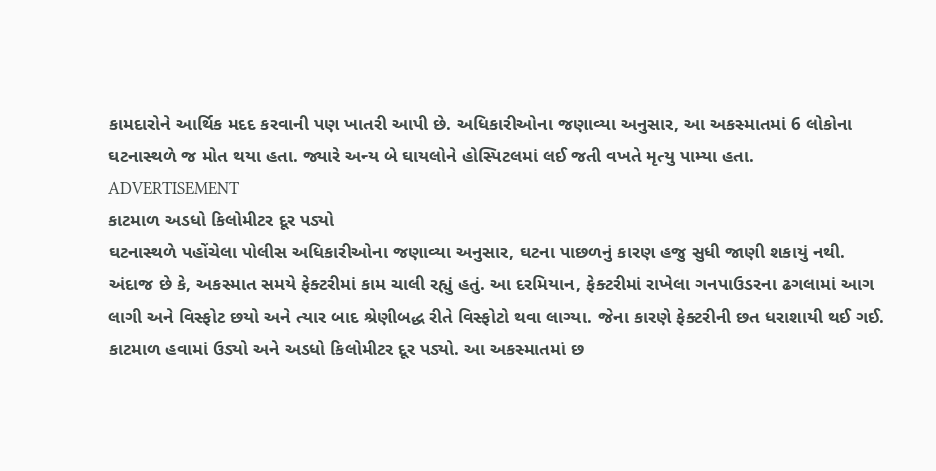કામદારોને આર્થિક મદદ કરવાની પણ ખાતરી આપી છે. અધિકારીઓના જણાવ્યા અનુસાર, આ અકસ્માતમાં 6 લોકોના ઘટનાસ્થળે જ મોત થયા હતા. જ્યારે અન્ય બે ઘાયલોને હોસ્પિટલમાં લઈ જતી વખતે મૃત્યુ પામ્યા હતા.
ADVERTISEMENT
કાટમાળ અડધો કિલોમીટર દૂર પડ્યો
ઘટનાસ્થળે પહોંચેલા પોલીસ અધિકારીઓના જણાવ્યા અનુસાર, ઘટના પાછળનું કારણ હજુ સુધી જાણી શકાયું નથી. અંદાજ છે કે, અકસ્માત સમયે ફેક્ટરીમાં કામ ચાલી રહ્યું હતું. આ દરમિયાન, ફેક્ટરીમાં રાખેલા ગનપાઉડરના ઢગલામાં આગ લાગી અને વિસ્ફોટ છયો અને ત્યાર બાદ શ્રેણીબદ્ધ રીતે વિસ્ફોટો થવા લાગ્યા. જેના કારણે ફેક્ટરીની છત ધરાશાયી થઈ ગઈ. કાટમાળ હવામાં ઉડ્યો અને અડધો કિલોમીટર દૂર પડ્યો. આ અકસ્માતમાં છ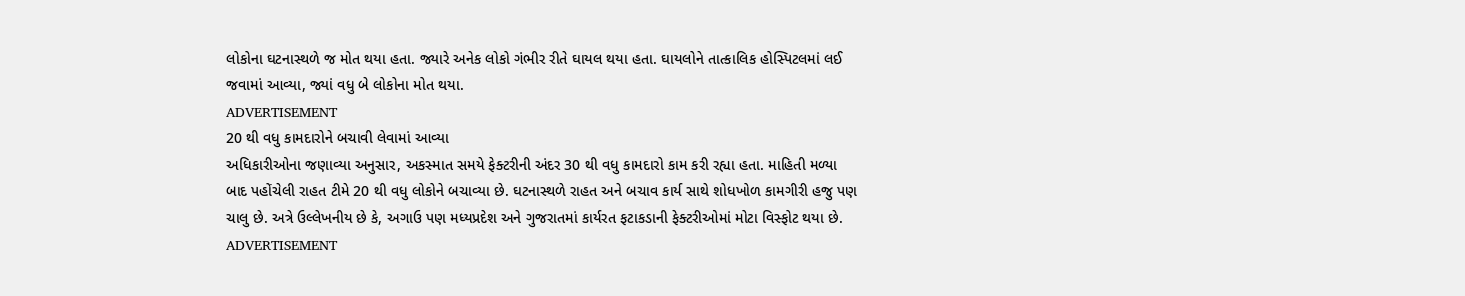લોકોના ઘટનાસ્થળે જ મોત થયા હતા. જ્યારે અનેક લોકો ગંભીર રીતે ઘાયલ થયા હતા. ઘાયલોને તાત્કાલિક હોસ્પિટલમાં લઈ જવામાં આવ્યા, જ્યાં વધુ બે લોકોના મોત થયા.
ADVERTISEMENT
20 થી વધુ કામદારોને બચાવી લેવામાં આવ્યા
અધિકારીઓના જણાવ્યા અનુસાર, અકસ્માત સમયે ફેક્ટરીની અંદર 30 થી વધુ કામદારો કામ કરી રહ્યા હતા. માહિતી મળ્યા બાદ પહોંચેલી રાહત ટીમે 20 થી વધુ લોકોને બચાવ્યા છે. ઘટનાસ્થળે રાહત અને બચાવ કાર્ય સાથે શોધખોળ કામગીરી હજુ પણ ચાલુ છે. અત્રે ઉલ્લેખનીય છે કે, અગાઉ પણ મધ્યપ્રદેશ અને ગુજરાતમાં કાર્યરત ફટાકડાની ફેક્ટરીઓમાં મોટા વિસ્ફોટ થયા છે.
ADVERTISEMENT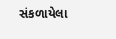સંકળાયેલા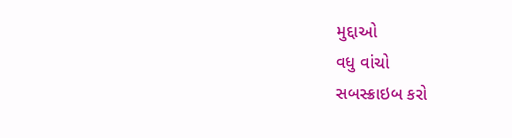મુદ્દાઓ
વધુ વાંચો
સબસ્ક્રાઇબ કરો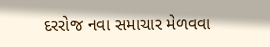દરરોજ નવા સમાચાર મેળવવા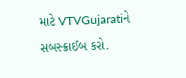માટે VTVGujaratiને સબસ્ક્રાઈબ કરો.